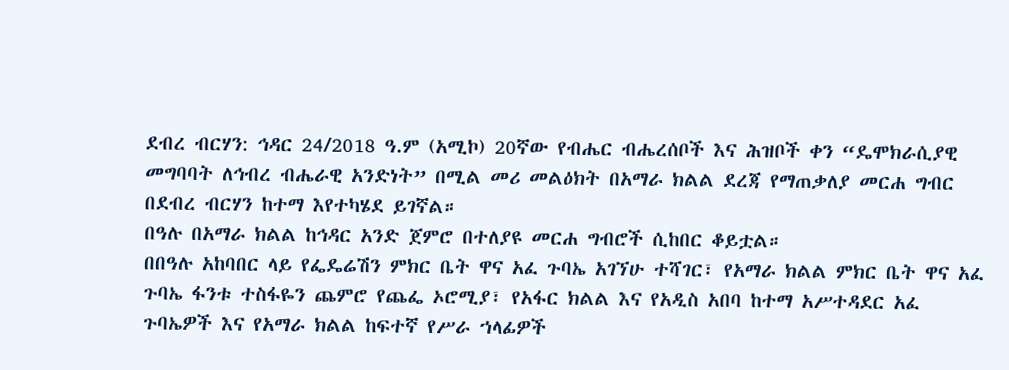ደብረ ብርሃን: ኅዳር 24/2018 ዓ.ም (አሚኮ) 20ኛው የብሔር ብሔረሰቦች እና ሕዝቦች ቀን “ዴሞክራሲያዊ መግባባት ለኅብረ ብሔራዊ አንድነት” በሚል መሪ መልዕክት በአማራ ክልል ደረጃ የማጠቃለያ መርሐ ግብር በደብረ ብርሃን ከተማ እየተካሄደ ይገኛል።
በዓሉ በአማራ ክልል ከኅዳር አንድ ጀምሮ በተለያዩ መርሐ ግብሮች ሲከበር ቆይቷል።
በበዓሉ አከባበር ላይ የፌዴሬሽን ምክር ቤት ዋና አፈ ጉባኤ አገኘሁ ተሻገር፣ የአማራ ክልል ምክር ቤት ዋና አፈ ጉባኤ ፋንቱ ተስፋዬን ጨምሮ የጨፌ ኦሮሚያ፣ የአፋር ክልል እና የአዲስ አበባ ከተማ አሥተዳደር አፈ ጉባኤዎች እና የአማራ ክልል ከፍተኛ የሥራ ኀላፊዎች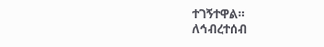ተገኝተዋል።
ለኅብረተሰብ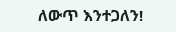ለውጥ እንተጋለን!